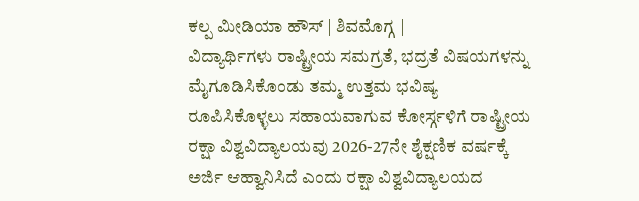ಕಲ್ಪ ಮೀಡಿಯಾ ಹೌಸ್ | ಶಿವಮೊಗ್ಗ |
ವಿದ್ಯಾರ್ಥಿಗಳು ರಾಷ್ಟ್ರೀಯ ಸಮಗ್ರತೆ, ಭದ್ರತೆ ವಿಷಯಗಳನ್ನು ಮೈಗೂಡಿಸಿಕೊಂಡು ತಮ್ಮ ಉತ್ತಮ ಭವಿಷ್ಯ ರೂಪಿಸಿಕೊಳ್ಳಲು ಸಹಾಯವಾಗುವ ಕೋರ್ಸ್ಗಳಿಗೆ ರಾಷ್ಟ್ರೀಯ ರಕ್ಷಾ ವಿಶ್ವವಿದ್ಯಾಲಯವು 2026-27ನೇ ಶೈಕ್ಷಣಿಕ ವರ್ಷಕ್ಕೆ ಅರ್ಜಿ ಆಹ್ವಾನಿಸಿದೆ ಎಂದು ರಕ್ಷಾ ವಿಶ್ವವಿದ್ಯಾಲಯದ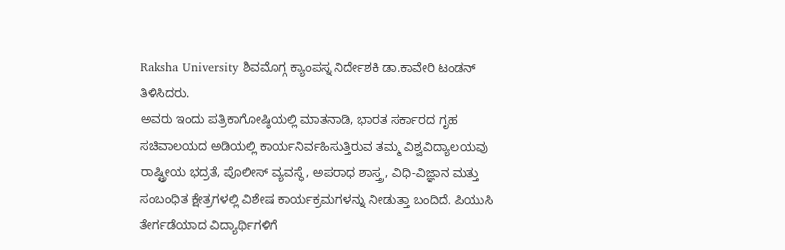Raksha University ಶಿವಮೊಗ್ಗ ಕ್ಯಾಂಪಸ್ನ ನಿರ್ದೇಶಕಿ ಡಾ.ಕಾವೇರಿ ಟಂಡನ್ ತಿಳಿಸಿದರು.
ಅವರು ಇಂದು ಪತ್ರಿಕಾಗೋಷ್ಠಿಯಲ್ಲಿ ಮಾತನಾಡಿ, ಭಾರತ ಸರ್ಕಾರದ ಗೃಹ ಸಚಿವಾಲಯದ ಅಡಿಯಲ್ಲಿ ಕಾರ್ಯನಿರ್ವಹಿಸುತ್ತಿರುವ ತಮ್ಮ ವಿಶ್ವವಿದ್ಯಾಲಯವು ರಾಷ್ಟ್ರೀಯ ಭದ್ರತೆ, ಪೊಲೀಸ್ ವ್ಯವಸ್ಥೆ, ಅಪರಾಧ ಶಾಸ್ತ್ರ, ವಿಧಿ-ವಿಜ್ಞಾನ ಮತ್ತು ಸಂಬಂಧಿತ ಕ್ಷೇತ್ರಗಳಲ್ಲಿ ವಿಶೇಷ ಕಾರ್ಯಕ್ರಮಗಳನ್ನು ನೀಡುತ್ತಾ ಬಂದಿದೆ. ಪಿಯುಸಿ ತೇರ್ಗಡೆಯಾದ ವಿದ್ಯಾರ್ಥಿಗಳಿಗೆ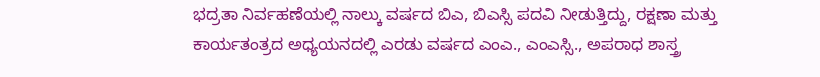ಭದ್ರತಾ ನಿರ್ವಹಣೆಯಲ್ಲಿ ನಾಲ್ಕು ವರ್ಷದ ಬಿಎ, ಬಿಎಸ್ಸಿ ಪದವಿ ನೀಡುತ್ತಿದ್ದು, ರಕ್ಷಣಾ ಮತ್ತು ಕಾರ್ಯತಂತ್ರದ ಅಧ್ಯಯನದಲ್ಲಿ ಎರಡು ವರ್ಷದ ಎಂಎ., ಎಂಎಸ್ಸಿ., ಅಪರಾಧ ಶಾಸ್ತ್ರ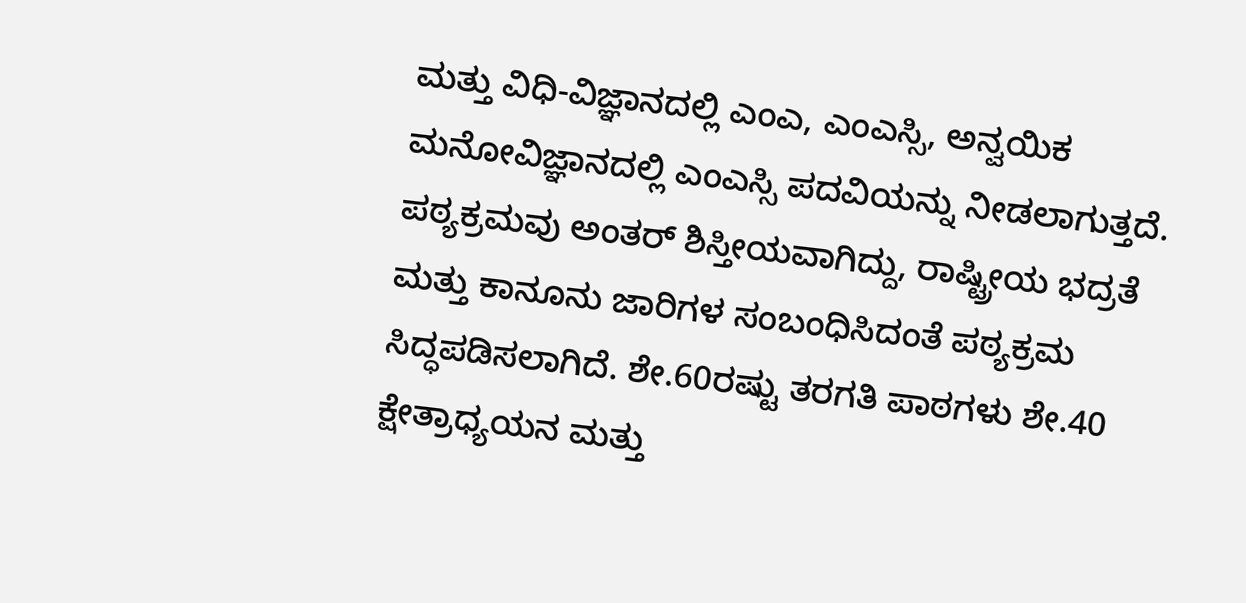ಮತ್ತು ವಿಧಿ-ವಿಜ್ಞಾನದಲ್ಲಿ ಎಂಎ, ಎಂಎಸ್ಸಿ, ಅನ್ವಯಿಕ ಮನೋವಿಜ್ಞಾನದಲ್ಲಿ ಎಂಎಸ್ಸಿ ಪದವಿಯನ್ನು ನೀಡಲಾಗುತ್ತದೆ. ಪಠ್ಯಕ್ರಮವು ಅಂತರ್ ಶಿಸ್ತೀಯವಾಗಿದ್ದು, ರಾಷ್ಟ್ರೀಯ ಭದ್ರತೆ ಮತ್ತು ಕಾನೂನು ಜಾರಿಗಳ ಸಂಬಂಧಿಸಿದಂತೆ ಪಠ್ಯಕ್ರಮ ಸಿದ್ಧಪಡಿಸಲಾಗಿದೆ. ಶೇ.60ರಷ್ಟು ತರಗತಿ ಪಾಠಗಳು ಶೇ.40 ಕ್ಷೇತ್ರಾಧ್ಯಯನ ಮತ್ತು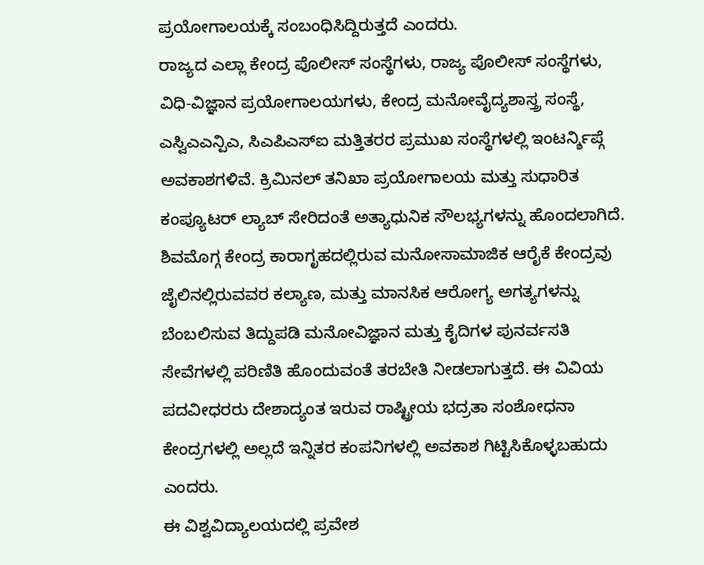ಪ್ರಯೋಗಾಲಯಕ್ಕೆ ಸಂಬಂಧಿಸಿದ್ದಿರುತ್ತದೆ ಎಂದರು.
ರಾಜ್ಯದ ಎಲ್ಲಾ ಕೇಂದ್ರ ಪೊಲೀಸ್ ಸಂಸ್ಥೆಗಳು, ರಾಜ್ಯ ಪೊಲೀಸ್ ಸಂಸ್ಥೆಗಳು, ವಿಧಿ-ವಿಜ್ಞಾನ ಪ್ರಯೋಗಾಲಯಗಳು, ಕೇಂದ್ರ ಮನೋವೈದ್ಯಶಾಸ್ತ್ರ ಸಂಸ್ಥೆ, ಎಸ್ವಿಎಎನ್ಪಿಎ, ಸಿಎಪಿಎಸ್ಐ ಮತ್ತಿತರರ ಪ್ರಮುಖ ಸಂಸ್ಥೆಗಳಲ್ಲಿ ಇಂಟರ್ನ್ಶಿಪ್ಗೆ ಅವಕಾಶಗಳಿವೆ. ಕ್ರಿಮಿನಲ್ ತನಿಖಾ ಪ್ರಯೋಗಾಲಯ ಮತ್ತು ಸುಧಾರಿತ ಕಂಪ್ಯೂಟರ್ ಲ್ಯಾಬ್ ಸೇರಿದಂತೆ ಅತ್ಯಾಧುನಿಕ ಸೌಲಭ್ಯಗಳನ್ನು ಹೊಂದಲಾಗಿದೆ. ಶಿವಮೊಗ್ಗ ಕೇಂದ್ರ ಕಾರಾಗೃಹದಲ್ಲಿರುವ ಮನೋಸಾಮಾಜಿಕ ಆರೈಕೆ ಕೇಂದ್ರವು ಜೈಲಿನಲ್ಲಿರುವವರ ಕಲ್ಯಾಣ, ಮತ್ತು ಮಾನಸಿಕ ಆರೋಗ್ಯ ಅಗತ್ಯಗಳನ್ನು ಬೆಂಬಲಿಸುವ ತಿದ್ದುಪಡಿ ಮನೋವಿಜ್ಞಾನ ಮತ್ತು ಕೈದಿಗಳ ಪುನರ್ವಸತಿ ಸೇವೆಗಳಲ್ಲಿ ಪರಿಣಿತಿ ಹೊಂದುವಂತೆ ತರಬೇತಿ ನೀಡಲಾಗುತ್ತದೆ. ಈ ವಿವಿಯ ಪದವೀಧರರು ದೇಶಾದ್ಯಂತ ಇರುವ ರಾಷ್ಟ್ರೀಯ ಭದ್ರತಾ ಸಂಶೋಧನಾ ಕೇಂದ್ರಗಳಲ್ಲಿ ಅಲ್ಲದೆ ಇನ್ನಿತರ ಕಂಪನಿಗಳಲ್ಲಿ ಅವಕಾಶ ಗಿಟ್ಟಿಸಿಕೊಳ್ಳಬಹುದು ಎಂದರು.
ಈ ವಿಶ್ವವಿದ್ಯಾಲಯದಲ್ಲಿ ಪ್ರವೇಶ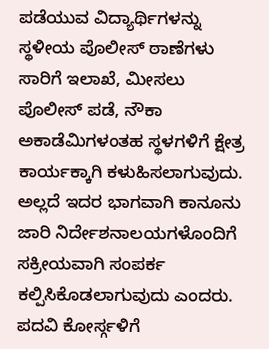ಪಡೆಯುವ ವಿದ್ಯಾರ್ಥಿಗಳನ್ನು ಸ್ಥಳೀಯ ಪೊಲೀಸ್ ಠಾಣೆಗಳು ಸಾರಿಗೆ ಇಲಾಖೆ, ಮೀಸಲು ಪೊಲೀಸ್ ಪಡೆ, ನೌಕಾ ಅಕಾಡೆಮಿಗಳಂತಹ ಸ್ಥಳಗಳಿಗೆ ಕ್ಷೇತ್ರ ಕಾರ್ಯಕ್ಕಾಗಿ ಕಳುಹಿಸಲಾಗುವುದು. ಅಲ್ಲದೆ ಇದರ ಭಾಗವಾಗಿ ಕಾನೂನು ಜಾರಿ ನಿರ್ದೇಶನಾಲಯಗಳೊಂದಿಗೆ ಸಕ್ರೀಯವಾಗಿ ಸಂಪರ್ಕ ಕಲ್ಪಿಸಿಕೊಡಲಾಗುವುದು ಎಂದರು.
ಪದವಿ ಕೋರ್ಸ್ಗಳಿಗೆ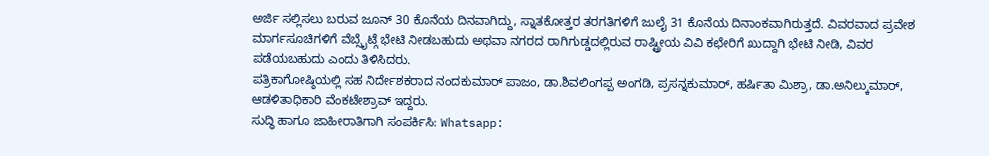ಅರ್ಜಿ ಸಲ್ಲಿಸಲು ಬರುವ ಜೂನ್ 30 ಕೊನೆಯ ದಿನವಾಗಿದ್ದು, ಸ್ನಾತಕೋತ್ತರ ತರಗತಿಗಳಿಗೆ ಜುಲೈ 31 ಕೊನೆಯ ದಿನಾಂಕವಾಗಿರುತ್ತದೆ. ವಿವರವಾದ ಪ್ರವೇಶ ಮಾರ್ಗಸೂಚಿಗಳಿಗೆ ವೆಬ್ಸೈಟ್ಗೆ ಭೇಟಿ ನೀಡಬಹುದು ಅಥವಾ ನಗರದ ರಾಗಿಗುಡ್ಡದಲ್ಲಿರುವ ರಾಷ್ಟ್ರೀಯ ವಿವಿ ಕಛೇರಿಗೆ ಖುದ್ದಾಗಿ ಭೇಟಿ ನೀಡಿ, ವಿವರ ಪಡೆಯಬಹುದು ಎಂದು ತಿಳಿಸಿದರು.
ಪತ್ರಿಕಾಗೋಷ್ಠಿಯಲ್ಲಿ ಸಹ ನಿರ್ದೇಶಕರಾದ ನಂದಕುಮಾರ್ ಪಾಜಂ, ಡಾ.ಶಿವಲಿಂಗಪ್ಪ ಅಂಗಡಿ, ಪ್ರಸನ್ನಕುಮಾರ್, ಹರ್ಷಿತಾ ಮಿಶ್ರಾ, ಡಾ.ಅನಿಲ್ಕುಮಾರ್, ಆಡಳಿತಾಧಿಕಾರಿ ವೆಂಕಟೇಶ್ರಾವ್ ಇದ್ದರು.
ಸುದ್ಧಿ ಹಾಗೂ ಜಾಹೀರಾತಿಗಾಗಿ ಸಂಪರ್ಕಿಸಿ: Whatsapp: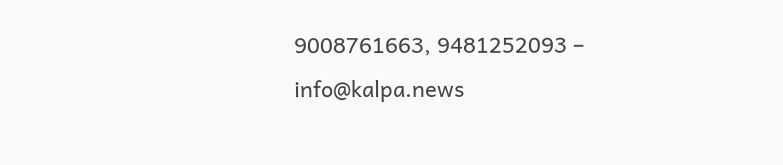9008761663, 9481252093 – info@kalpa.news